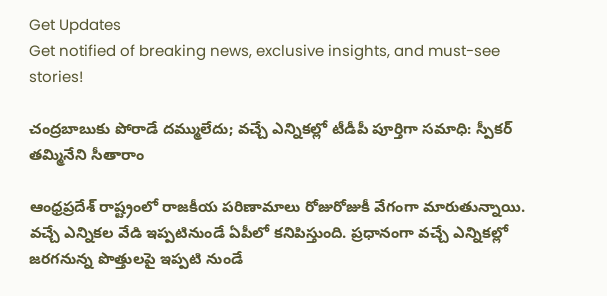Get Updates
Get notified of breaking news, exclusive insights, and must-see stories!

చంద్రబాబుకు పోరాడే దమ్ములేదు; వచ్చే ఎన్నికల్లో టీడీపీ పూర్తిగా సమాధి: స్పీకర్ తమ్మినేని సీతారాం

ఆంధ్రప్రదేశ్ రాష్ట్రంలో రాజకీయ పరిణామాలు రోజురోజుకీ వేగంగా మారుతున్నాయి. వచ్చే ఎన్నికల వేడి ఇప్పటినుండే ఏపీలో కనిపిస్తుంది. ప్రధానంగా వచ్చే ఎన్నికల్లో జరగనున్న పొత్తులపై ఇప్పటి నుండే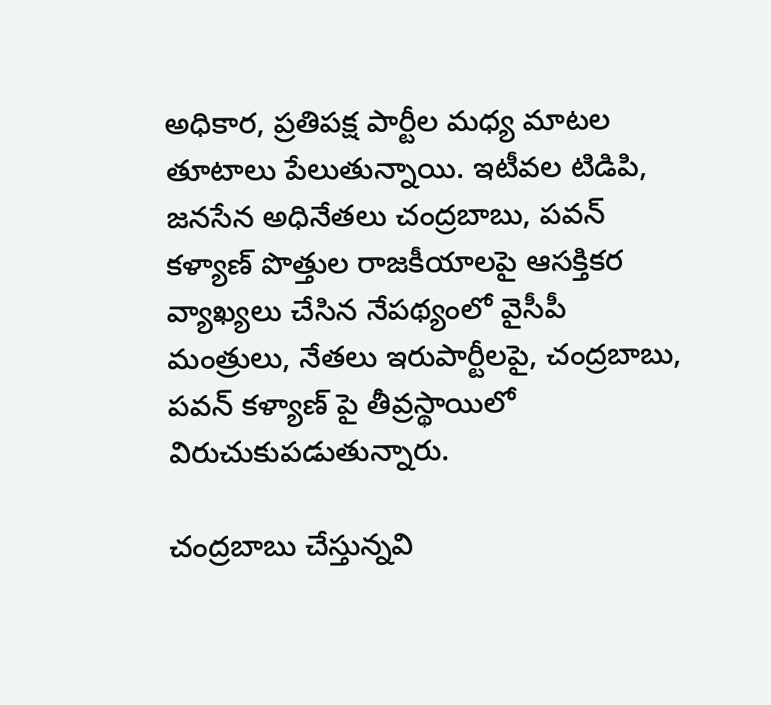అధికార, ప్రతిపక్ష పార్టీల మధ్య మాటల తూటాలు పేలుతున్నాయి. ఇటీవల టిడిపి, జనసేన అధినేతలు చంద్రబాబు, పవన్ కళ్యాణ్ పొత్తుల రాజకీయాలపై ఆసక్తికర వ్యాఖ్యలు చేసిన నేపథ్యంలో వైసీపీ మంత్రులు, నేతలు ఇరుపార్టీలపై, చంద్రబాబు, పవన్ కళ్యాణ్ పై తీవ్రస్థాయిలో విరుచుకుపడుతున్నారు.

చంద్రబాబు చేస్తున్నవి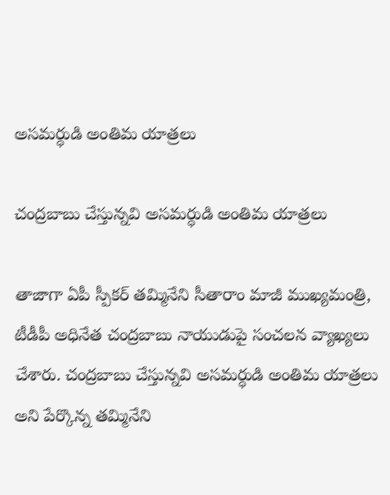అసమర్ధుడి అంతిమ యాత్రలు

చంద్రబాబు చేస్తున్నవి అసమర్ధుడి అంతిమ యాత్రలు

తాజాగా ఏపీ స్పీకర్ తమ్మినేని సీతారాం మాజీ ముఖ్యమంత్రి, టీడీపీ అధినేత చంద్రబాబు నాయుడుపై సంచలన వ్యాఖ్యలు చేశారు. చంద్రబాబు చేస్తున్నవి అసమర్ధుడి అంతిమ యాత్రలు అని పేర్కొన్న తమ్మినేని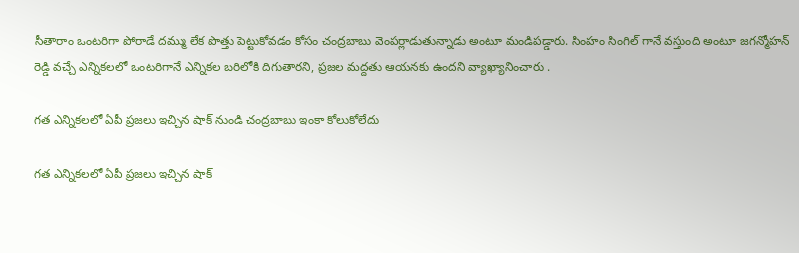సీతారాం ఒంటరిగా పోరాడే దమ్ము లేక పొత్తు పెట్టుకోవడం కోసం చంద్రబాబు వెంపర్లాడుతున్నాడు అంటూ మండిపడ్డారు. సింహం సింగిల్ గానే వస్తుంది అంటూ జగన్మోహన్ రెడ్డి వచ్చే ఎన్నికలలో ఒంటరిగానే ఎన్నికల బరిలోకి దిగుతారని, ప్రజల మద్దతు ఆయనకు ఉందని వ్యాఖ్యానించారు .

గత ఎన్నికలలో ఏపీ ప్రజలు ఇచ్చిన షాక్ నుండి చంద్రబాబు ఇంకా కోలుకోలేదు

గత ఎన్నికలలో ఏపీ ప్రజలు ఇచ్చిన షాక్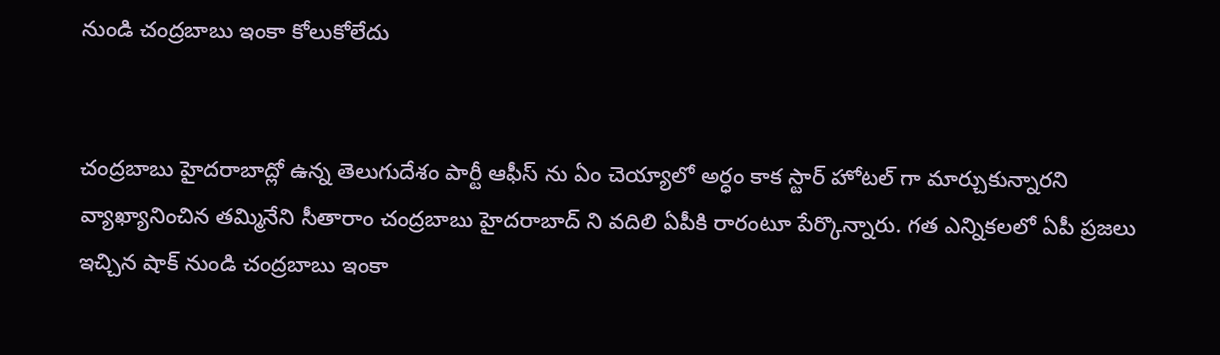నుండి చంద్రబాబు ఇంకా కోలుకోలేదు


చంద్రబాబు హైదరాబాద్లో ఉన్న తెలుగుదేశం పార్టీ ఆఫీస్ ను ఏం చెయ్యాలో అర్ధం కాక స్టార్ హోటల్ గా మార్చుకున్నారని వ్యాఖ్యానించిన తమ్మినేని సీతారాం చంద్రబాబు హైదరాబాద్ ని వదిలి ఏపీకి రారంటూ పేర్కొన్నారు. గత ఎన్నికలలో ఏపీ ప్రజలు ఇచ్చిన షాక్ నుండి చంద్రబాబు ఇంకా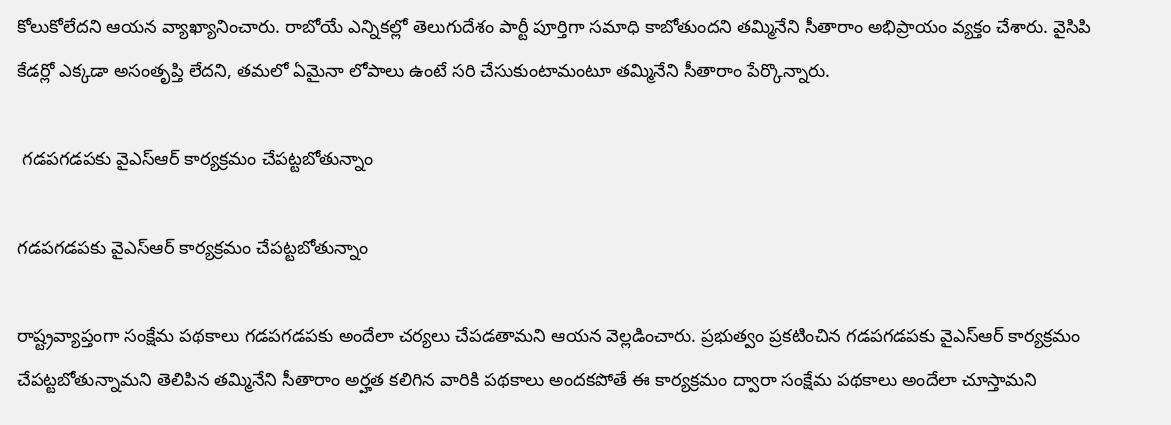కోలుకోలేదని ఆయన వ్యాఖ్యానించారు. రాబోయే ఎన్నికల్లో తెలుగుదేశం పార్టీ పూర్తిగా సమాధి కాబోతుందని తమ్మినేని సీతారాం అభిప్రాయం వ్యక్తం చేశారు. వైసిపి కేడర్లో ఎక్కడా అసంతృప్తి లేదని, తమలో ఏమైనా లోపాలు ఉంటే సరి చేసుకుంటామంటూ తమ్మినేని సీతారాం పేర్కొన్నారు.

 గడపగడపకు వైఎస్ఆర్ కార్యక్రమం చేపట్టబోతున్నాం

గడపగడపకు వైఎస్ఆర్ కార్యక్రమం చేపట్టబోతున్నాం

రాష్ట్రవ్యాప్తంగా సంక్షేమ పథకాలు గడపగడపకు అందేలా చర్యలు చేపడతామని ఆయన వెల్లడించారు. ప్రభుత్వం ప్రకటించిన గడపగడపకు వైఎస్ఆర్ కార్యక్రమం చేపట్టబోతున్నామని తెలిపిన తమ్మినేని సీతారాం అర్హత కలిగిన వారికి పథకాలు అందకపోతే ఈ కార్యక్రమం ద్వారా సంక్షేమ పథకాలు అందేలా చూస్తామని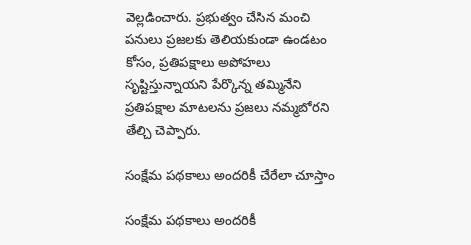వెల్లడించారు. ప్రభుత్వం చేసిన మంచి పనులు ప్రజలకు తెలియకుండా ఉండటం కోసం, ప్రతిపక్షాలు అపోహలు సృష్టిస్తున్నాయని పేర్కొన్న తమ్మినేని ప్రతిపక్షాల మాటలను ప్రజలు నమ్మబోరని తేల్చి చెప్పారు.

సంక్షేమ పథకాలు అందరికీ చేరేలా చూస్తాం

సంక్షేమ పథకాలు అందరికీ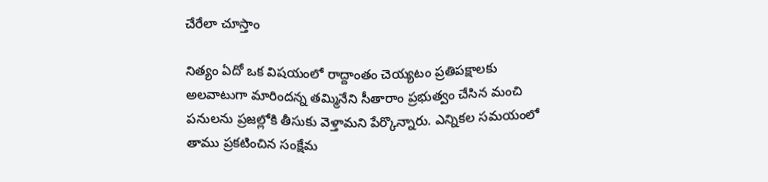చేరేలా చూస్తాం

నిత్యం ఏదో ఒక విషయంలో రాద్దాంతం చెయ్యటం ప్రతిపక్షాలకు అలవాటుగా మారిందన్న తమ్మినేని సీతారాం ప్రభుత్వం చేసిన మంచి పనులను ప్రజల్లోకి తీసుకు వెళ్తామని పేర్కొన్నారు. ఎన్నికల సమయంలో తాము ప్రకటించిన సంక్షేమ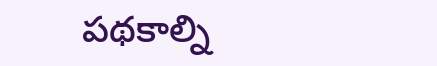పథకాల్ని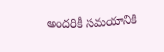అందరికీ సమయానికి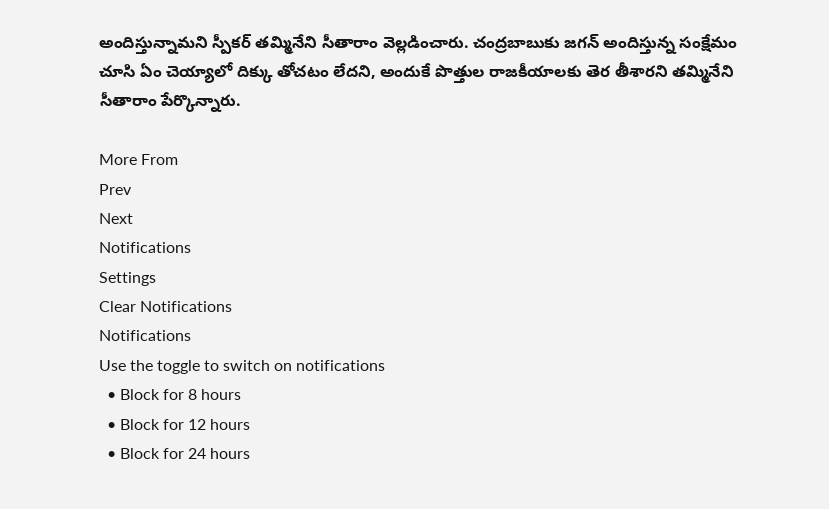అందిస్తున్నామని స్పీకర్ తమ్మినేని సీతారాం వెల్లడించారు. చంద్రబాబుకు జగన్ అందిస్తున్న సంక్షేమం చూసి ఏం చెయ్యాలో దిక్కు తోచటం లేదని, అందుకే పొత్తుల రాజకీయాలకు తెర తీశారని తమ్మినేని సీతారాం పేర్కొన్నారు.

More From
Prev
Next
Notifications
Settings
Clear Notifications
Notifications
Use the toggle to switch on notifications
  • Block for 8 hours
  • Block for 12 hours
  • Block for 24 hours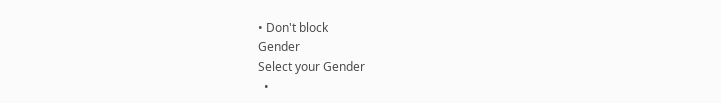• Don't block
Gender
Select your Gender
  •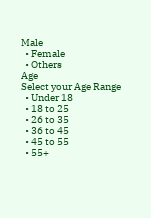Male
  • Female
  • Others
Age
Select your Age Range
  • Under 18
  • 18 to 25
  • 26 to 35
  • 36 to 45
  • 45 to 55
  • 55+